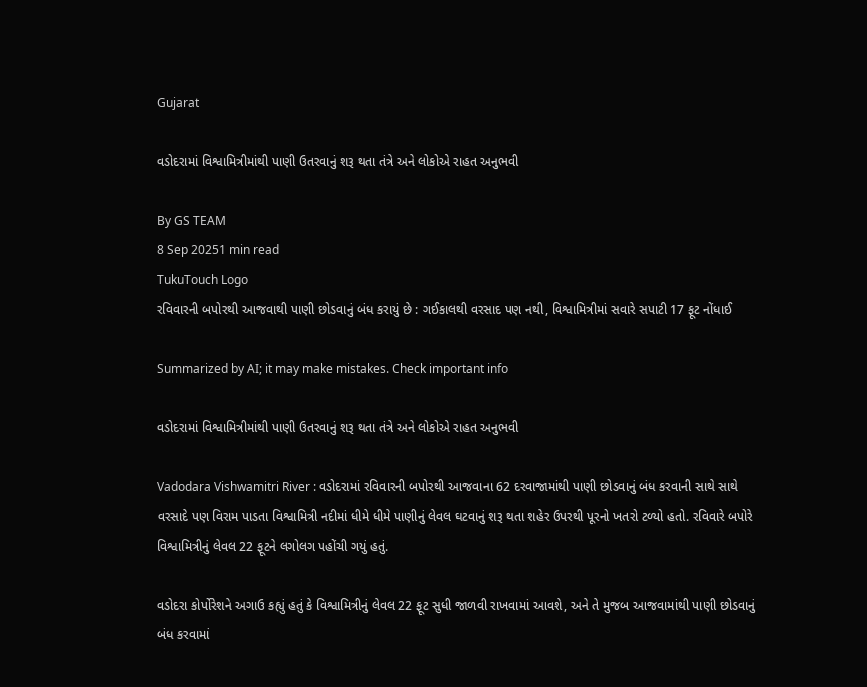Gujarat

વડોદરામાં વિશ્વામિત્રીમાંથી પાણી ઉતરવાનું શરૂ થતા તંત્રે અને લોકોએ રાહત અનુભવી

By GS TEAM
8 Sep 20251 min read
TukuTouch Logo
રવિવારની બપોરથી આજવાથી પાણી છોડવાનું બંધ કરાયું છે : ગઈકાલથી વરસાદ પણ નથી, વિશ્વામિત્રીમાં સવારે સપાટી 17 ફૂટ નોંધાઈ

Summarized by AI; it may make mistakes. Check important info

વડોદરામાં વિશ્વામિત્રીમાંથી પાણી ઉતરવાનું શરૂ થતા તંત્રે અને લોકોએ રાહત અનુભવી

Vadodara Vishwamitri River : વડોદરામાં રવિવારની બપોરથી આજવાના 62 દરવાજામાંથી પાણી છોડવાનું બંધ કરવાની સાથે સાથે વરસાદે પણ વિરામ પાડતા વિશ્વામિત્રી નદીમાં ધીમે ધીમે પાણીનું લેવલ ઘટવાનું શરૂ થતા શહેર ઉપરથી પૂરનો ખતરો ટળ્યો હતો. રવિવારે બપોરે વિશ્વામિત્રીનું લેવલ 22 ફૂટને લગોલગ પહોંચી ગયું હતું.

વડોદરા કોર્પોરેશને અગાઉ કહ્યું હતું કે વિશ્વામિત્રીનું લેવલ 22 ફૂટ સુધી જાળવી રાખવામાં આવશે, અને તે મુજબ આજવામાંથી પાણી છોડવાનું બંધ કરવામાં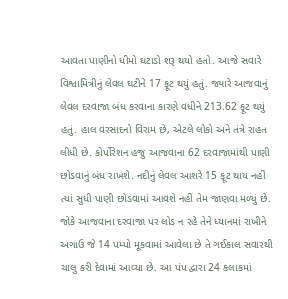આવતા પાણીનો ધીમો ઘટાડો શરૂ થયો હતો. આજે સવારે વિશ્વામિત્રીનું લેવલ ઘટીને 17 ફૂટ થયું હતું. જ્યારે આજવાનું લેવલ દરવાજા બંધ કરવાના કારણે વધીને 213.62 ફૂટ થયું હતું. હાલ વરસાદનો વિરામ છે, એટલે લોકો અને તંત્રે રાહત લીધી છે. કોર્પોરેશન હજુ આજવાના 62 દરવાજામાંથી પાણી છોડવાનું બંધ રાખશે. નદીનું લેવલ આશરે 15 ફૂટ થાય નહીં ત્યાં સુધી પાણી છોડવામાં આવશે નહીં તેમ જાણવા મળ્યું છે. જોકે આજવાના દરવાજા પર લોડ ન રહે તેને ધ્યાનમાં રાખીને અગાઉ જે 14 પમ્પો મૂકવામાં આવેલા છે તે ગઈકાલ સવારથી ચાલુ કરી દેવામાં આવ્યા છે. આ પંપ દ્વારા 24 કલાકમાં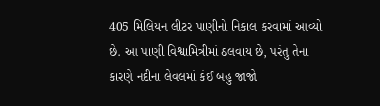405 મિલિયન લીટર પાણીનો નિકાલ કરવામાં આવ્યો છે. આ પાણી વિશ્વામિત્રીમાં ઠલવાય છે, પરંતુ તેના કારણે નદીના લેવલમાં કંઈ બહુ જાજો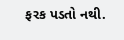ફરક પડતો નથી.